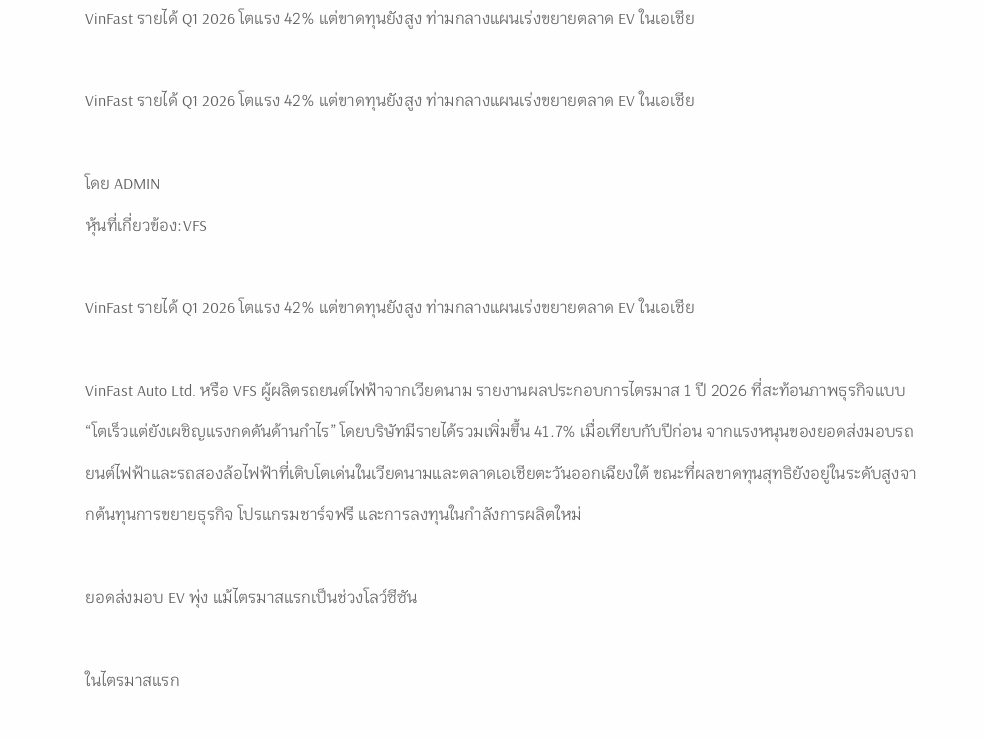VinFast รายได้ Q1 2026 โตแรง 42% แต่ขาดทุนยังสูง ท่ามกลางแผนเร่งขยายตลาด EV ในเอเชีย

VinFast รายได้ Q1 2026 โตแรง 42% แต่ขาดทุนยังสูง ท่ามกลางแผนเร่งขยายตลาด EV ในเอเชีย

โดย ADMIN
หุ้นที่เกี่ยวข้อง:VFS

VinFast รายได้ Q1 2026 โตแรง 42% แต่ขาดทุนยังสูง ท่ามกลางแผนเร่งขยายตลาด EV ในเอเชีย

VinFast Auto Ltd. หรือ VFS ผู้ผลิตรถยนต์ไฟฟ้าจากเวียดนาม รายงานผลประกอบการไตรมาส 1 ปี 2026 ที่สะท้อนภาพธุรกิจแบบ “โตเร็วแต่ยังเผชิญแรงกดดันด้านกำไร” โดยบริษัทมีรายได้รวมเพิ่มขึ้น 41.7% เมื่อเทียบกับปีก่อน จากแรงหนุนของยอดส่งมอบรถยนต์ไฟฟ้าและรถสองล้อไฟฟ้าที่เติบโตเด่นในเวียดนามและตลาดเอเชียตะวันออกเฉียงใต้ ขณะที่ผลขาดทุนสุทธิยังอยู่ในระดับสูงจากต้นทุนการขยายธุรกิจ โปรแกรมชาร์จฟรี และการลงทุนในกำลังการผลิตใหม่

ยอดส่งมอบ EV พุ่ง แม้ไตรมาสแรกเป็นช่วงโลว์ซีซัน

ในไตรมาสแรก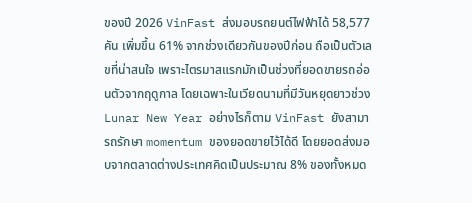ของปี 2026 VinFast ส่งมอบรถยนต์ไฟฟ้าได้ 58,577 คัน เพิ่มขึ้น 61% จากช่วงเดียวกันของปีก่อน ถือเป็นตัวเลขที่น่าสนใจ เพราะไตรมาสแรกมักเป็นช่วงที่ยอดขายรถอ่อนตัวจากฤดูกาล โดยเฉพาะในเวียดนามที่มีวันหยุดยาวช่วง Lunar New Year อย่างไรก็ตาม VinFast ยังสามารถรักษา momentum ของยอดขายไว้ได้ดี โดยยอดส่งมอบจากตลาดต่างประเทศคิดเป็นประมาณ 8% ของทั้งหมด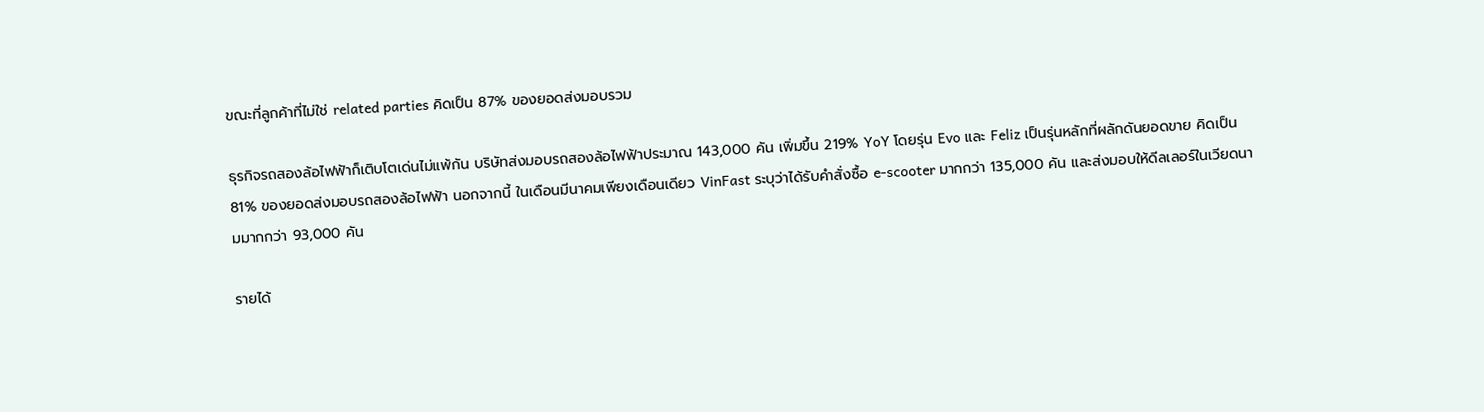ขณะที่ลูกค้าที่ไม่ใช่ related parties คิดเป็น 87% ของยอดส่งมอบรวม

ธุรกิจรถสองล้อไฟฟ้าก็เติบโตเด่นไม่แพ้กัน บริษัทส่งมอบรถสองล้อไฟฟ้าประมาณ 143,000 คัน เพิ่มขึ้น 219% YoY โดยรุ่น Evo และ Feliz เป็นรุ่นหลักที่ผลักดันยอดขาย คิดเป็น 81% ของยอดส่งมอบรถสองล้อไฟฟ้า นอกจากนี้ ในเดือนมีนาคมเพียงเดือนเดียว VinFast ระบุว่าได้รับคำสั่งซื้อ e-scooter มากกว่า 135,000 คัน และส่งมอบให้ดีลเลอร์ในเวียดนามมากกว่า 93,000 คัน

รายได้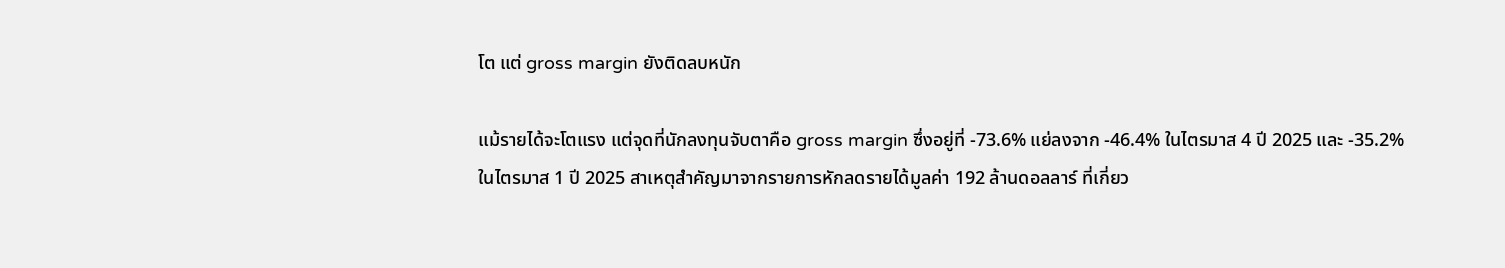โต แต่ gross margin ยังติดลบหนัก

แม้รายได้จะโตแรง แต่จุดที่นักลงทุนจับตาคือ gross margin ซึ่งอยู่ที่ -73.6% แย่ลงจาก -46.4% ในไตรมาส 4 ปี 2025 และ -35.2% ในไตรมาส 1 ปี 2025 สาเหตุสำคัญมาจากรายการหักลดรายได้มูลค่า 192 ล้านดอลลาร์ ที่เกี่ยว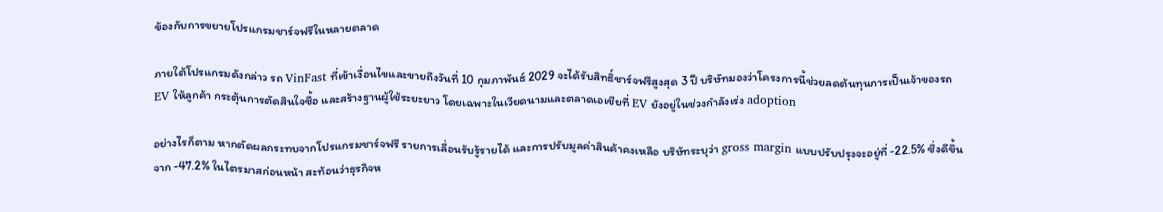ข้องกับการขยายโปรแกรมชาร์จฟรีในหลายตลาด

ภายใต้โปรแกรมดังกล่าว รถ VinFast ที่เข้าเงื่อนไขและขายถึงวันที่ 10 กุมภาพันธ์ 2029 จะได้รับสิทธิ์ชาร์จฟรีสูงสุด 3 ปี บริษัทมองว่าโครงการนี้ช่วยลดต้นทุนการเป็นเจ้าของรถ EV ให้ลูกค้า กระตุ้นการตัดสินใจซื้อ และสร้างฐานผู้ใช้ระยะยาว โดยเฉพาะในเวียดนามและตลาดเอเชียที่ EV ยังอยู่ในช่วงกำลังเร่ง adoption

อย่างไรก็ตาม หากตัดผลกระทบจากโปรแกรมชาร์จฟรี รายการเลื่อนรับรู้รายได้ และการปรับมูลค่าสินค้าคงเหลือ บริษัทระบุว่า gross margin แบบปรับปรุงจะอยู่ที่ -22.5% ซึ่งดีขึ้นจาก -47.2% ในไตรมาสก่อนหน้า สะท้อนว่าธุรกิจห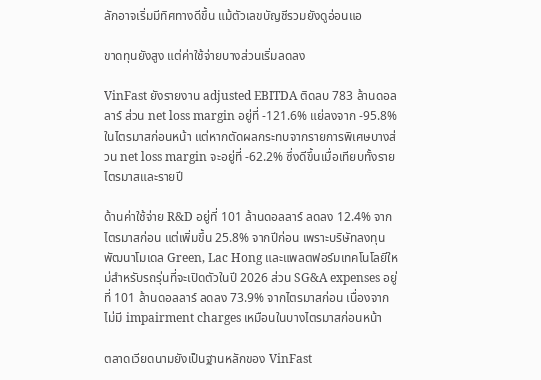ลักอาจเริ่มมีทิศทางดีขึ้น แม้ตัวเลขบัญชีรวมยังดูอ่อนแอ

ขาดทุนยังสูง แต่ค่าใช้จ่ายบางส่วนเริ่มลดลง

VinFast ยังรายงาน adjusted EBITDA ติดลบ 783 ล้านดอลลาร์ ส่วน net loss margin อยู่ที่ -121.6% แย่ลงจาก -95.8% ในไตรมาสก่อนหน้า แต่หากตัดผลกระทบจากรายการพิเศษบางส่วน net loss margin จะอยู่ที่ -62.2% ซึ่งดีขึ้นเมื่อเทียบทั้งรายไตรมาสและรายปี

ด้านค่าใช้จ่าย R&D อยู่ที่ 101 ล้านดอลลาร์ ลดลง 12.4% จากไตรมาสก่อน แต่เพิ่มขึ้น 25.8% จากปีก่อน เพราะบริษัทลงทุนพัฒนาโมเดล Green, Lac Hong และแพลตฟอร์มเทคโนโลยีใหม่สำหรับรถรุ่นที่จะเปิดตัวในปี 2026 ส่วน SG&A expenses อยู่ที่ 101 ล้านดอลลาร์ ลดลง 73.9% จากไตรมาสก่อน เนื่องจากไม่มี impairment charges เหมือนในบางไตรมาสก่อนหน้า

ตลาดเวียดนามยังเป็นฐานหลักของ VinFast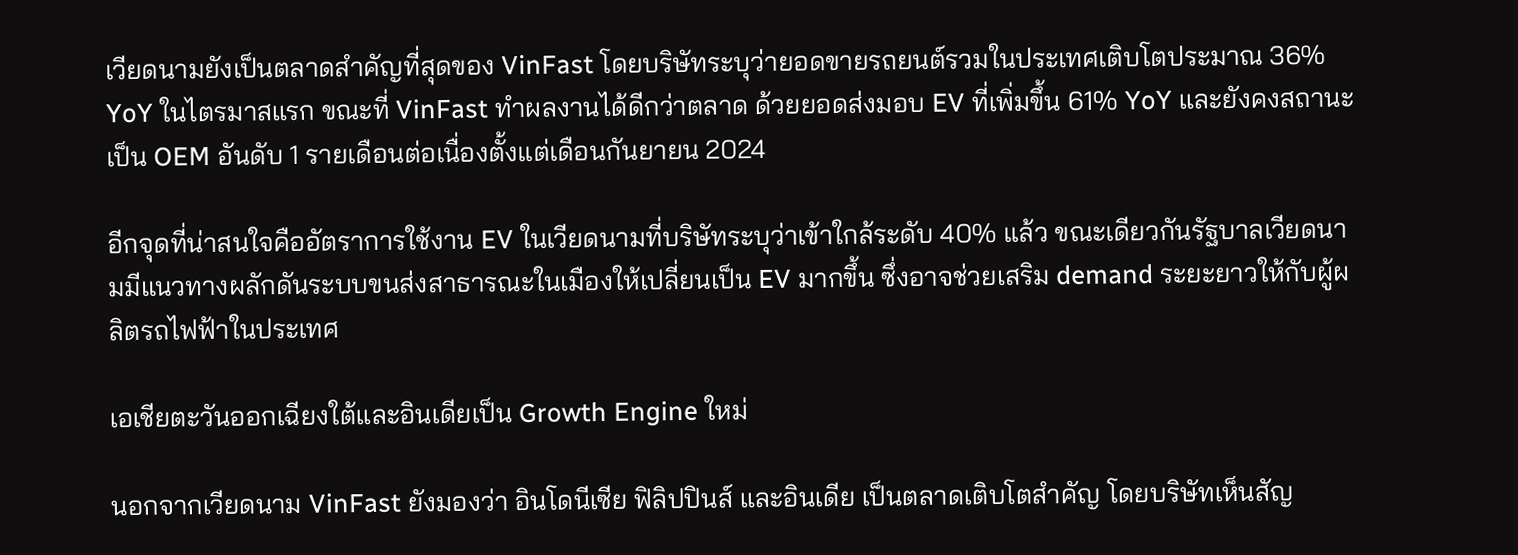เวียดนามยังเป็นตลาดสำคัญที่สุดของ VinFast โดยบริษัทระบุว่ายอดขายรถยนต์รวมในประเทศเติบโตประมาณ 36% YoY ในไตรมาสแรก ขณะที่ VinFast ทำผลงานได้ดีกว่าตลาด ด้วยยอดส่งมอบ EV ที่เพิ่มขึ้น 61% YoY และยังคงสถานะเป็น OEM อันดับ 1 รายเดือนต่อเนื่องตั้งแต่เดือนกันยายน 2024

อีกจุดที่น่าสนใจคืออัตราการใช้งาน EV ในเวียดนามที่บริษัทระบุว่าเข้าใกล้ระดับ 40% แล้ว ขณะเดียวกันรัฐบาลเวียดนามมีแนวทางผลักดันระบบขนส่งสาธารณะในเมืองให้เปลี่ยนเป็น EV มากขึ้น ซึ่งอาจช่วยเสริม demand ระยะยาวให้กับผู้ผลิตรถไฟฟ้าในประเทศ

เอเชียตะวันออกเฉียงใต้และอินเดียเป็น Growth Engine ใหม่

นอกจากเวียดนาม VinFast ยังมองว่า อินโดนีเซีย ฟิลิปปินส์ และอินเดีย เป็นตลาดเติบโตสำคัญ โดยบริษัทเห็นสัญ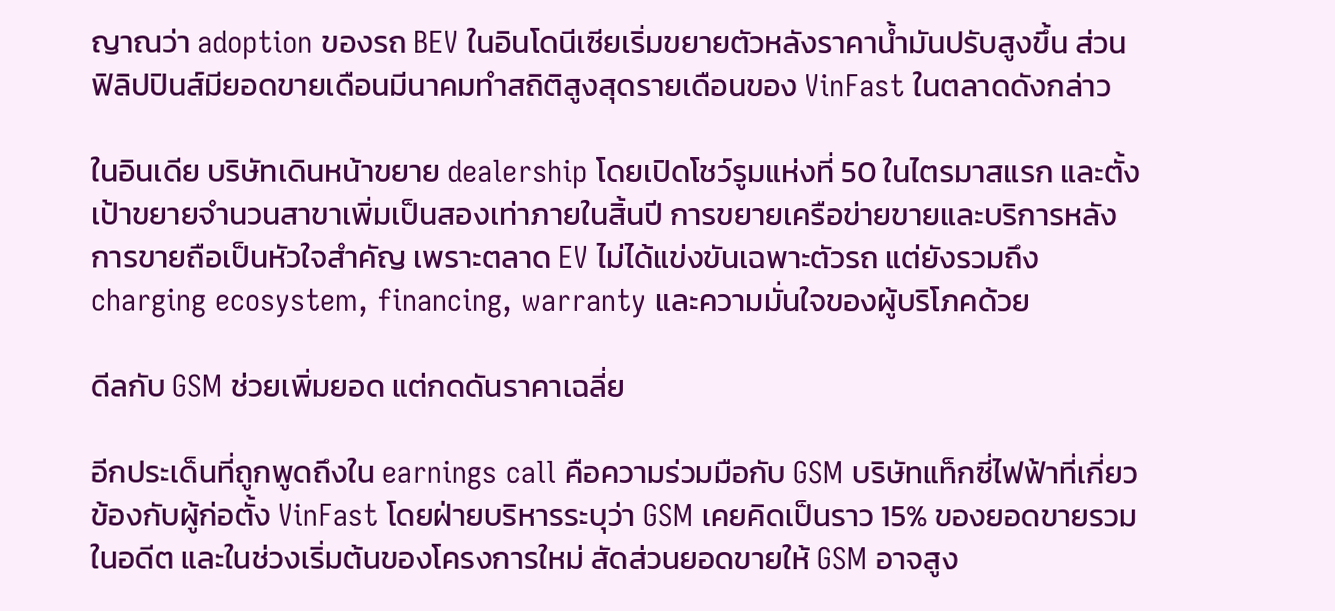ญาณว่า adoption ของรถ BEV ในอินโดนีเซียเริ่มขยายตัวหลังราคาน้ำมันปรับสูงขึ้น ส่วนฟิลิปปินส์มียอดขายเดือนมีนาคมทำสถิติสูงสุดรายเดือนของ VinFast ในตลาดดังกล่าว

ในอินเดีย บริษัทเดินหน้าขยาย dealership โดยเปิดโชว์รูมแห่งที่ 50 ในไตรมาสแรก และตั้งเป้าขยายจำนวนสาขาเพิ่มเป็นสองเท่าภายในสิ้นปี การขยายเครือข่ายขายและบริการหลังการขายถือเป็นหัวใจสำคัญ เพราะตลาด EV ไม่ได้แข่งขันเฉพาะตัวรถ แต่ยังรวมถึง charging ecosystem, financing, warranty และความมั่นใจของผู้บริโภคด้วย

ดีลกับ GSM ช่วยเพิ่มยอด แต่กดดันราคาเฉลี่ย

อีกประเด็นที่ถูกพูดถึงใน earnings call คือความร่วมมือกับ GSM บริษัทแท็กซี่ไฟฟ้าที่เกี่ยวข้องกับผู้ก่อตั้ง VinFast โดยฝ่ายบริหารระบุว่า GSM เคยคิดเป็นราว 15% ของยอดขายรวมในอดีต และในช่วงเริ่มต้นของโครงการใหม่ สัดส่วนยอดขายให้ GSM อาจสูง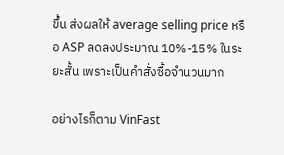ขึ้น ส่งผลให้ average selling price หรือ ASP ลดลงประมาณ 10%-15% ในระยะสั้น เพราะเป็นคำสั่งซื้อจำนวนมาก

อย่างไรก็ตาม VinFast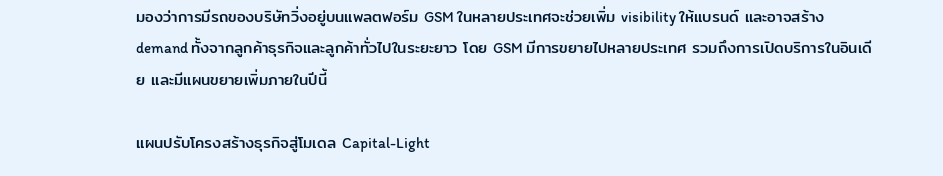มองว่าการมีรถของบริษัทวิ่งอยู่บนแพลตฟอร์ม GSM ในหลายประเทศจะช่วยเพิ่ม visibility ให้แบรนด์ และอาจสร้าง demand ทั้งจากลูกค้าธุรกิจและลูกค้าทั่วไปในระยะยาว โดย GSM มีการขยายไปหลายประเทศ รวมถึงการเปิดบริการในอินเดีย และมีแผนขยายเพิ่มภายในปีนี้

แผนปรับโครงสร้างธุรกิจสู่โมเดล Capital-Light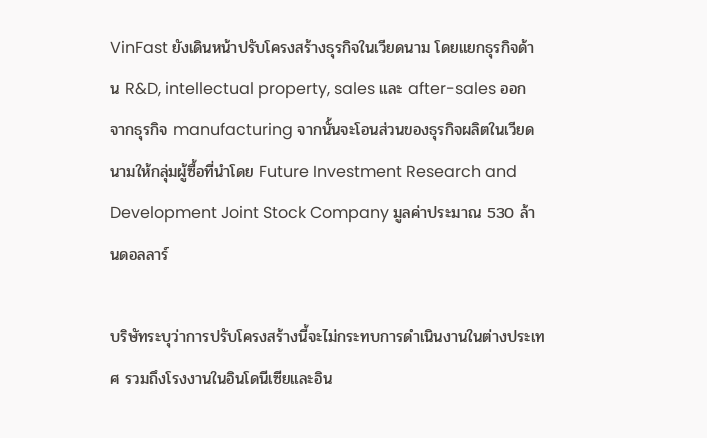VinFast ยังเดินหน้าปรับโครงสร้างธุรกิจในเวียดนาม โดยแยกธุรกิจด้าน R&D, intellectual property, sales และ after-sales ออกจากธุรกิจ manufacturing จากนั้นจะโอนส่วนของธุรกิจผลิตในเวียดนามให้กลุ่มผู้ซื้อที่นำโดย Future Investment Research and Development Joint Stock Company มูลค่าประมาณ 530 ล้านดอลลาร์

บริษัทระบุว่าการปรับโครงสร้างนี้จะไม่กระทบการดำเนินงานในต่างประเทศ รวมถึงโรงงานในอินโดนีเซียและอิน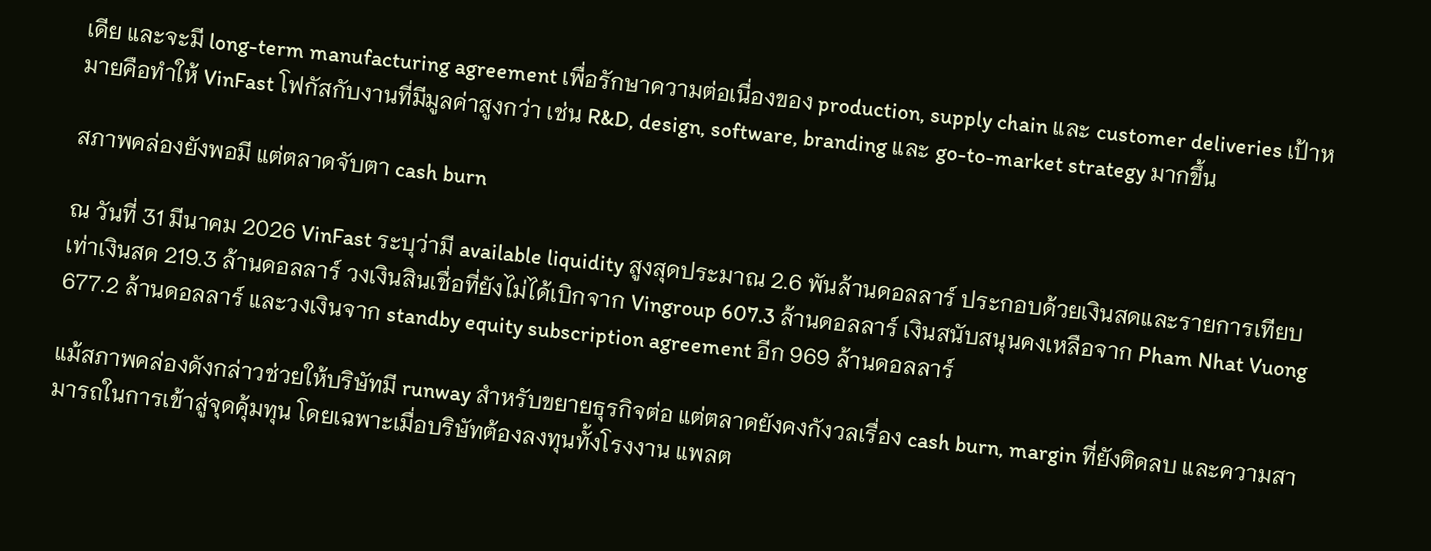เดีย และจะมี long-term manufacturing agreement เพื่อรักษาความต่อเนื่องของ production, supply chain และ customer deliveries เป้าหมายคือทำให้ VinFast โฟกัสกับงานที่มีมูลค่าสูงกว่า เช่น R&D, design, software, branding และ go-to-market strategy มากขึ้น

สภาพคล่องยังพอมี แต่ตลาดจับตา cash burn

ณ วันที่ 31 มีนาคม 2026 VinFast ระบุว่ามี available liquidity สูงสุดประมาณ 2.6 พันล้านดอลลาร์ ประกอบด้วยเงินสดและรายการเทียบเท่าเงินสด 219.3 ล้านดอลลาร์ วงเงินสินเชื่อที่ยังไม่ได้เบิกจาก Vingroup 607.3 ล้านดอลลาร์ เงินสนับสนุนคงเหลือจาก Pham Nhat Vuong 677.2 ล้านดอลลาร์ และวงเงินจาก standby equity subscription agreement อีก 969 ล้านดอลลาร์

แม้สภาพคล่องดังกล่าวช่วยให้บริษัทมี runway สำหรับขยายธุรกิจต่อ แต่ตลาดยังคงกังวลเรื่อง cash burn, margin ที่ยังติดลบ และความสามารถในการเข้าสู่จุดคุ้มทุน โดยเฉพาะเมื่อบริษัทต้องลงทุนทั้งโรงงาน แพลต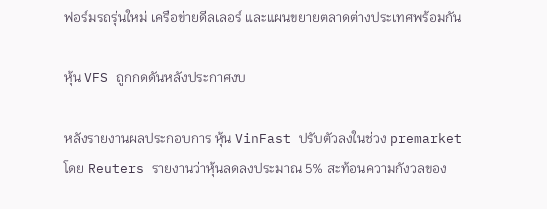ฟอร์มรถรุ่นใหม่ เครือข่ายดีลเลอร์ และแผนขยายตลาดต่างประเทศพร้อมกัน

หุ้น VFS ถูกกดดันหลังประกาศงบ

หลังรายงานผลประกอบการ หุ้น VinFast ปรับตัวลงในช่วง premarket โดย Reuters รายงานว่าหุ้นลดลงประมาณ 5% สะท้อนความกังวลของ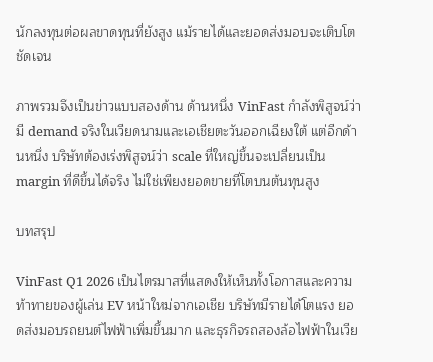นักลงทุนต่อผลขาดทุนที่ยังสูง แม้รายได้และยอดส่งมอบจะเติบโตชัดเจน

ภาพรวมจึงเป็นข่าวแบบสองด้าน ด้านหนึ่ง VinFast กำลังพิสูจน์ว่ามี demand จริงในเวียดนามและเอเชียตะวันออกเฉียงใต้ แต่อีกด้านหนึ่ง บริษัทต้องเร่งพิสูจน์ว่า scale ที่ใหญ่ขึ้นจะเปลี่ยนเป็น margin ที่ดีขึ้นได้จริง ไม่ใช่เพียงยอดขายที่โตบนต้นทุนสูง

บทสรุป

VinFast Q1 2026 เป็นไตรมาสที่แสดงให้เห็นทั้งโอกาสและความท้าทายของผู้เล่น EV หน้าใหม่จากเอเชีย บริษัทมีรายได้โตแรง ยอดส่งมอบรถยนต์ไฟฟ้าเพิ่มขึ้นมาก และธุรกิจรถสองล้อไฟฟ้าในเวีย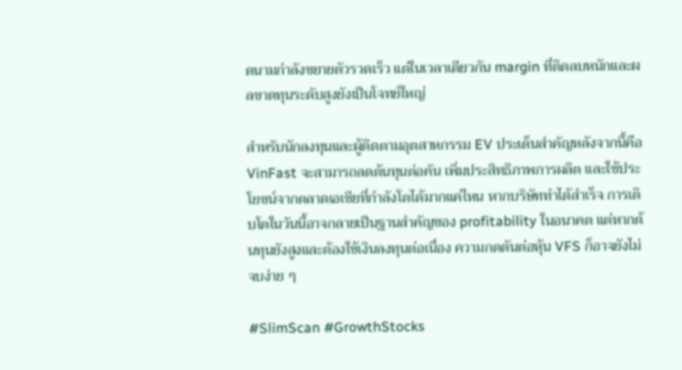ดนามกำลังขยายตัวรวดเร็ว แต่ในเวลาเดียวกัน margin ที่ติดลบหนักและผลขาดทุนระดับสูงยังเป็นโจทย์ใหญ่

สำหรับนักลงทุนและผู้ติดตามอุตสาหกรรม EV ประเด็นสำคัญหลังจากนี้คือ VinFast จะสามารถลดต้นทุนต่อคัน เพิ่มประสิทธิภาพการผลิต และใช้ประโยชน์จากตลาดเอเชียที่กำลังโตได้มากแค่ไหน หากบริษัททำได้สำเร็จ การเติบโตในวันนี้อาจกลายเป็นฐานสำคัญของ profitability ในอนาคต แต่หากต้นทุนยังสูงและต้องใช้เงินลงทุนต่อเนื่อง ความกดดันต่อหุ้น VFS ก็อาจยังไม่จบง่าย ๆ

#SlimScan #GrowthStocks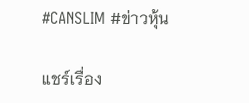#CANSLIM #ข่าวหุ้น

แชร์เรื่อง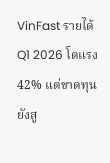VinFast รายได้ Q1 2026 โตแรง 42% แต่ขาดทุนยังสู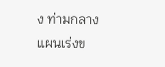ง ท่ามกลางแผนเร่งข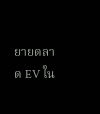ยายตลาด EV ใน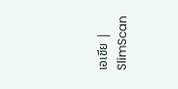เอเชีย | SlimScan